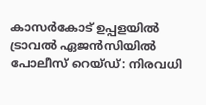കാസര്‍കോട് ഉപ്പളയില്‍ ട്രാവല്‍ ഏജന്‍സിയില്‍ പോലീസ് റെയ്ഡ്: നിരവധി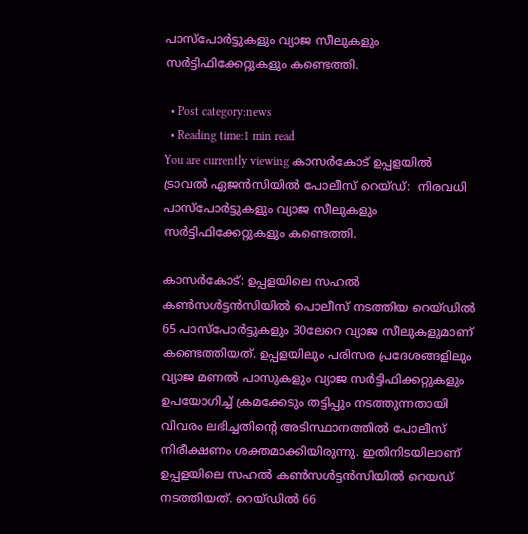പാസ്‌പോര്‍ട്ടുകളും വ്യാജ സീലുകളും സര്‍ട്ടിഫിക്കേറ്റുകളും കണ്ടെത്തി.

  • Post category:news
  • Reading time:1 min read
You are currently viewing കാസര്‍കോട് ഉപ്പളയില്‍ ട്രാവല്‍ ഏജന്‍സിയില്‍ പോലീസ് റെയ്ഡ്:  നിരവധി പാസ്‌പോര്‍ട്ടുകളും വ്യാജ സീലുകളും സര്‍ട്ടിഫിക്കേറ്റുകളും കണ്ടെത്തി.

കാസര്‍കോട്: ഉപ്പളയിലെ സഹല്‍ കണ്‍സള്‍ട്ടന്‍സിയില്‍ പൊലീസ് നടത്തിയ റെയ്ഡില്‍ 65 പാസ്പോര്‍ട്ടുകളും 30ലേറെ വ്യാജ സീലുകളുമാണ് കണ്ടെത്തിയത്. ഉപ്പളയിലും പരിസര പ്രദേശങ്ങളിലും വ്യാജ മണല്‍ പാസുകളും വ്യാജ സര്‍ട്ടിഫിക്കറ്റുകളും ഉപയോഗിച്ച് ക്രമക്കേടും തട്ടിപ്പും നടത്തുന്നതായി വിവരം ലഭിച്ചതിന്റെ അടിസ്ഥാനത്തില്‍ പോലീസ് നിരീക്ഷണം ശക്തമാക്കിയിരുന്നു. ഇതിനിടയിലാണ് ഉപ്പളയിലെ സഹല്‍ കണ്‍സള്‍ട്ടന്‍സിയില്‍ റെയഡ് നടത്തിയത്. റെയ്ഡില്‍ 66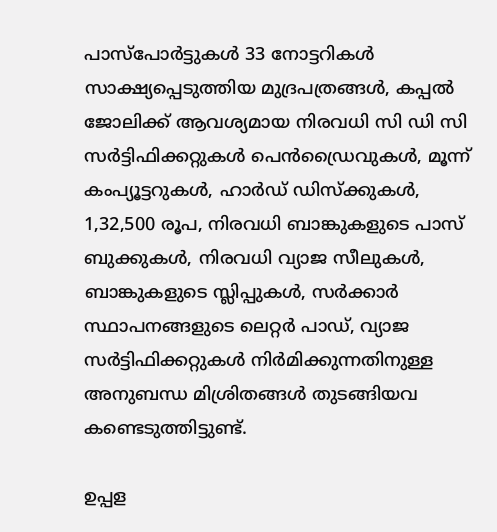പാസ്പോര്‍ട്ടുകള്‍ 33 നോട്ടറികള്‍ സാക്ഷ്യപ്പെടുത്തിയ മുദ്രപത്രങ്ങള്‍, കപ്പല്‍ ജോലിക്ക് ആവശ്യമായ നിരവധി സി ഡി സി സര്‍ട്ടിഫിക്കറ്റുകള്‍ പെന്‍ഡ്രൈവുകള്‍, മൂന്ന് കംപ്യൂട്ടറുകള്‍, ഹാര്‍ഡ് ഡിസ്‌ക്കുകള്‍, 1,32,500 രൂപ, നിരവധി ബാങ്കുകളുടെ പാസ് ബുക്കുകള്‍, നിരവധി വ്യാജ സീലുകള്‍, ബാങ്കുകളുടെ സ്ലിപ്പുകള്‍, സര്‍ക്കാര്‍ സ്ഥാപനങ്ങളുടെ ലെറ്റര്‍ പാഡ്, വ്യാജ സര്‍ട്ടിഫിക്കറ്റുകള്‍ നിര്‍മിക്കുന്നതിനുള്ള അനുബന്ധ മിശ്രിതങ്ങള്‍ തുടങ്ങിയവ കണ്ടെടുത്തിട്ടുണ്ട്.

ഉപ്പള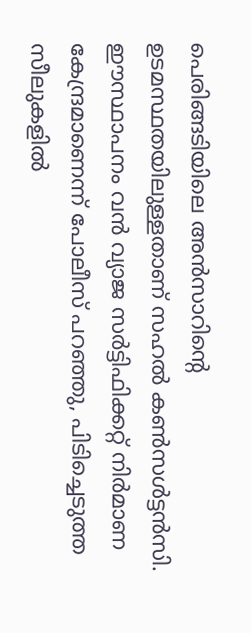പെരിങ്ങടിയിലെ അന്‍സാറിന്റെ ഉടമസ്ഥതയിലുള്ളതാണ് സഹല്‍ കണ്‍സള്‍ട്ടന്‍സി. ഈസ്ഥാപനം വന്‍ വ്യാജ സര്‍ട്ടിഫിക്കറ്റ് നിര്‍മാണ കേന്ദ്രമാണെന്ന് പോലീസ് പറഞ്ഞു, പിടിച്ചെടുത്ത സീലുകളില്‍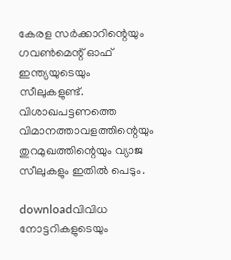കേരള സര്‍ക്കാറിന്റെയും ഗവണ്‍മെന്റ് ഓഫ് ഇന്ത്യയുടെയും സീലുകളുണ്ട്. വിശാഖപട്ടണത്തെ വിമാനത്താവളത്തിന്റെയും തുറമുഖത്തിന്റെയും വ്യാജ സീലുകളും ഇതില്‍ പെടും.

downloadവിവിധ നോട്ടറികളുടെയും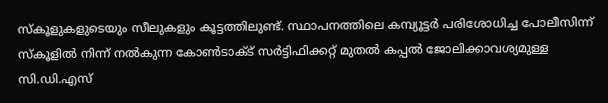സ്‌കൂളുകളുടെയും സീലുകളും കൂട്ടത്തിലുണ്ട്. സ്ഥാപനത്തിലെ കമ്പ്യൂട്ടര്‍ പരിശോധിച്ച പോലീസിന്ന് സ്‌കൂളില്‍ നിന്ന് നല്‍കുന്ന കോണ്‍ടാക്ട് സര്‍ട്ടിഫിക്കറ്റ് മുതല്‍ കപ്പല്‍ ജോലിക്കാവശ്യമുള്ള സി.ഡി.എസ്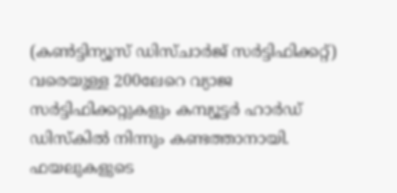(കണ്‍ട്ടിന്യൂസ് ഡിസ്ചാര്‍ജ് സര്‍ട്ടിഫിക്കറ്റ്) വരെയുള്ള 200ലേറെ വ്യാജ സര്‍ട്ടിഫിക്കറ്റുകളും കമ്പ്യൂട്ടര്‍ ഹാര്‍ഡ് ഡിസ്‌കില്‍ നിന്നും കണ്ടത്താനായി. ഫയലുകളുടെ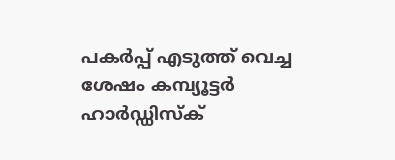പകര്‍പ്പ് എടുത്ത് വെച്ച ശേഷം കമ്പ്യൂട്ടര്‍ ഹാര്‍ഡ്ഡിസ്‌ക്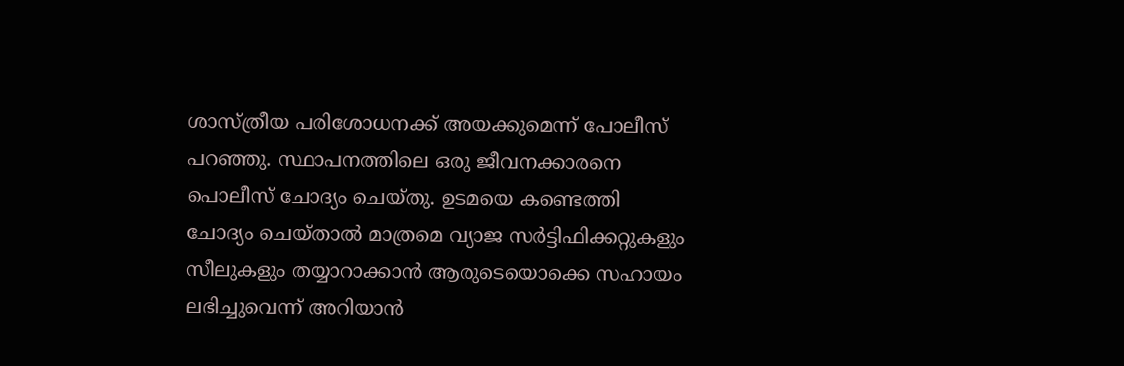ശാസ്ത്രീയ പരിശോധനക്ക് അയക്കുമെന്ന് പോലീസ് പറഞ്ഞു. സ്ഥാപനത്തിലെ ഒരു ജീവനക്കാരനെ പൊലീസ് ചോദ്യം ചെയ്തു. ഉടമയെ കണ്ടെത്തി ചോദ്യം ചെയ്താല്‍ മാത്രമെ വ്യാജ സര്‍ട്ടിഫിക്കറ്റുകളും സീലുകളും തയ്യാറാക്കാന്‍ ആരുടെയൊക്കെ സഹായം ലഭിച്ചുവെന്ന് അറിയാന്‍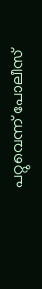പറ്റുവെന്ന് പോലീസ്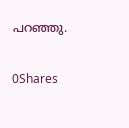പറഞ്ഞു.

0Shares